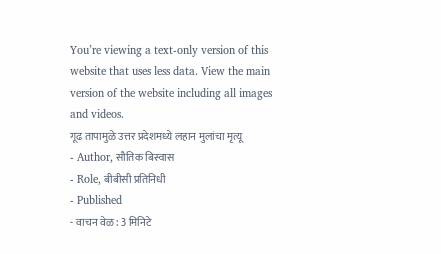You’re viewing a text-only version of this website that uses less data. View the main version of the website including all images and videos.
गूढ तापामुळे उत्तर प्रदेशमध्ये लहान मुलांचा मृत्यू
- Author, सौतिक बिस्वास
- Role, बीबीसी प्रतिनिधी
- Published
- वाचन वेळ: 3 मिनिटे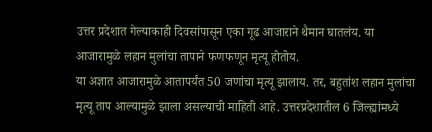उत्तर प्रदेशात गेल्याकाही दिवसांपासून एका गूढ आजाराने थैमान घातलंय. या आजारामुळे लहान मुलांचा तापाने फणफणून मृत्यू होतोय.
या अज्ञात आजारामुळे आतापर्यंत 50 जणांचा मृत्यू झालाय. तर, बहुतांश लहान मुलांचा मृत्यू ताप आल्यामुळे झाला असल्याची माहिती आहे. उत्तरप्रदेशातील 6 जिल्ह्यांमध्ये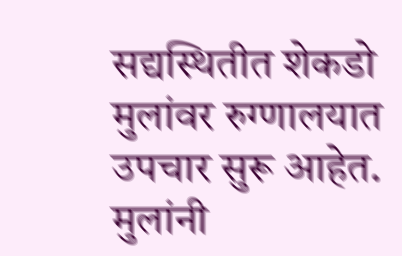सद्यस्थितीत शेकडो मुलांवर रुग्णालयात उपचार सुरू आहेत.
मुलांनी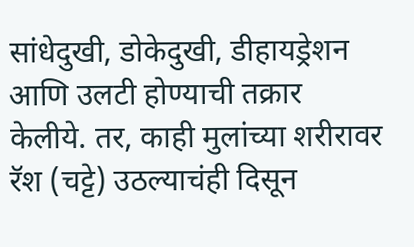सांधेदुखी, डोकेदुखी, डीहायड्रेशन आणि उलटी होण्याची तक्रार केलीये. तर, काही मुलांच्या शरीरावर रॅश (चट्टे) उठल्याचंही दिसून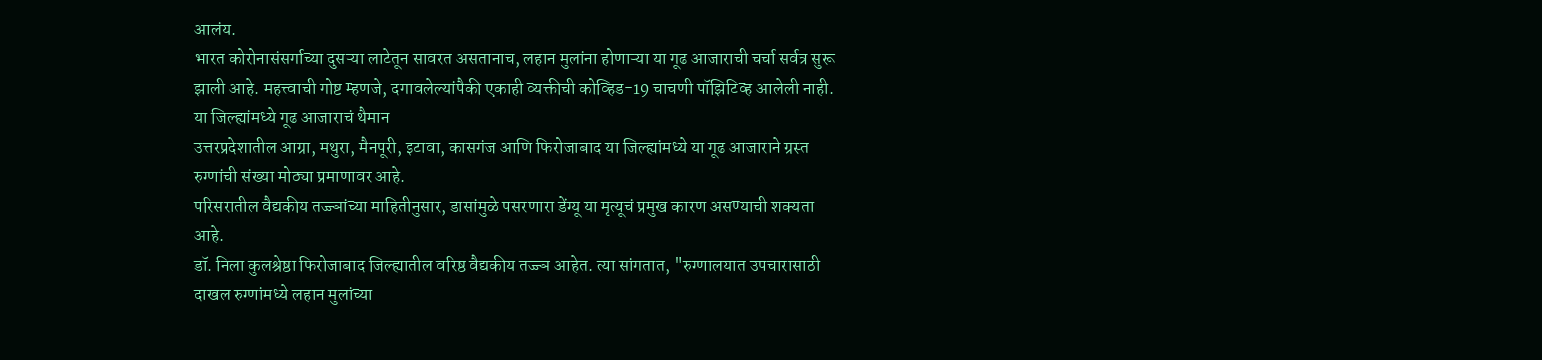आलंय.
भारत कोरोनासंसर्गाच्या दुसऱ्या लाटेतून सावरत असतानाच, लहान मुलांना होणाऱ्या या गूढ आजाराची चर्चा सर्वत्र सुरू झाली आहे. महत्त्वाची गोष्ट म्हणजे, दगावलेल्यांपैकी एकाही व्यक्तीची कोव्हिड-19 चाचणी पॉझिटिव्ह आलेली नाही.
या जिल्ह्यांमध्ये गूढ आजाराचं थैमान
उत्तरप्रदेशातील आग्रा, मथुरा, मैनपूरी, इटावा, कासगंज आणि फिरोजाबाद या जिल्ह्यांमध्ये या गूढ आजाराने ग्रस्त रुग्णांची संख्या मोठ्या प्रमाणावर आहे.
परिसरातील वैद्यकीय तज्ज्ञांच्या माहितीनुसार, डासांमुळे पसरणारा डेंग्यू या मृत्यूचं प्रमुख कारण असण्याची शक्यता आहे.
डॉ. निला कुलश्रेष्ठा फिरोजाबाद जिल्ह्यातील वरिष्ठ वैद्यकीय तज्ज्ञ आहेत. त्या सांगतात, "रुग्णालयात उपचारासाठी दाखल रुग्णांमध्ये लहान मुलांच्या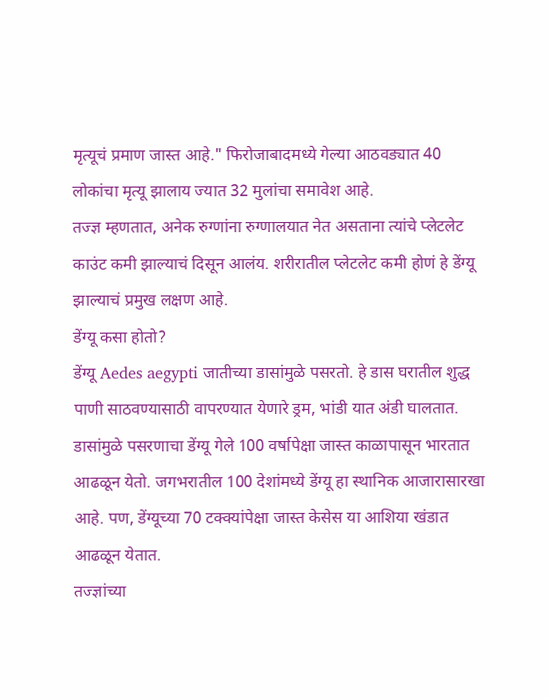मृत्यूचं प्रमाण जास्त आहे." फिरोजाबादमध्ये गेल्या आठवड्यात 40 लोकांचा मृत्यू झालाय ज्यात 32 मुलांचा समावेश आहे.
तज्ज्ञ म्हणतात, अनेक रुग्णांना रुग्णालयात नेत असताना त्यांचे प्लेटलेट काउंट कमी झाल्याचं दिसून आलंय. शरीरातील प्लेटलेट कमी होणं हे डेंग्यू झाल्याचं प्रमुख लक्षण आहे.
डेंग्यू कसा होतो?
डेंग्यू Aedes aegypti जातीच्या डासांमुळे पसरतो. हे डास घरातील शुद्ध पाणी साठवण्यासाठी वापरण्यात येणारे ड्रम, भांडी यात अंडी घालतात.
डासांमुळे पसरणाचा डेंग्यू गेले 100 वर्षापेक्षा जास्त काळापासून भारतात आढळून येतो. जगभरातील 100 देशांमध्ये डेंग्यू हा स्थानिक आजारासारखा आहे. पण, डेंग्यूच्या 70 टक्क्यांपेक्षा जास्त केसेस या आशिया खंडात आढळून येतात.
तज्ज्ञांच्या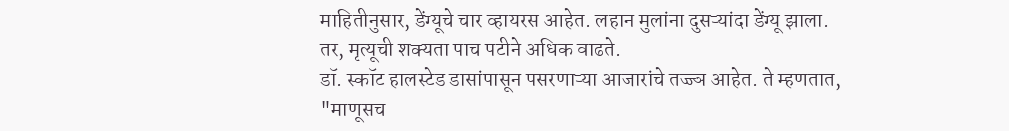माहितीनुसार, डेंग्यूचे चार व्हायरस आहेत. लहान मुलांना दुसऱ्यांदा डेंग्यू झाला. तर, मृत्यूची शक्यता पाच पटीने अधिक वाढते.
डॉ. स्कॉट हालस्टेड डासांपासून पसरणाऱ्या आजारांचे तज्ज्ञ आहेत. ते म्हणतात, "माणूसच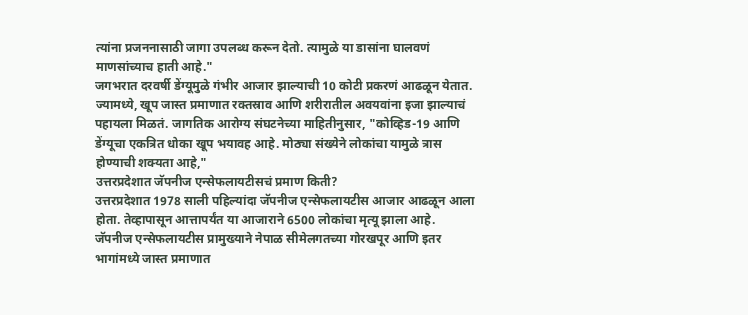त्यांना प्रजननासाठी जागा उपलब्ध करून देतो. त्यामुळे या डासांना घालवणं माणसांच्याच हाती आहे."
जगभरात दरवर्षी डेंग्यूमुळे गंभीर आजार झाल्याची 10 कोटी प्रकरणं आढळून येतात.
ज्यामध्ये, खूप जास्त प्रमाणात रक्तस्राव आणि शरीरातील अवयवांना इजा झाल्याचं पहायला मिळतं. जागतिक आरोग्य संघटनेच्या माहितीनुसार, "कोव्हिड-19 आणि डेंग्यूचा एकत्रित धोका खूप भयावह आहे. मोठ्या संख्येने लोकांचा यामुळे त्रास होण्याची शक्यता आहे,"
उत्तरप्रदेशात जॅपनीज एन्सेफलायटीसचं प्रमाण किती?
उत्तरप्रदेशात 1978 साली पहिल्यांदा जॅपनीज एन्सेफलायटीस आजार आढळून आला होता. तेव्हापासून आत्तापर्यंत या आजाराने 6500 लोकांचा मृत्यू झाला आहे.
जॅपनीज एन्सेफलायटीस प्रामुख्याने नेपाळ सीमेलगतच्या गोरखपूर आणि इतर भागांमध्ये जास्त प्रमाणात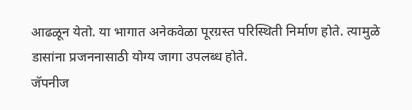आढळून येतो. या भागात अनेकवेळा पूरग्रस्त परिस्थिती निर्माण होते. त्यामुळे डासांना प्रजननासाठी योग्य जागा उपलब्ध होते.
जॅपनीज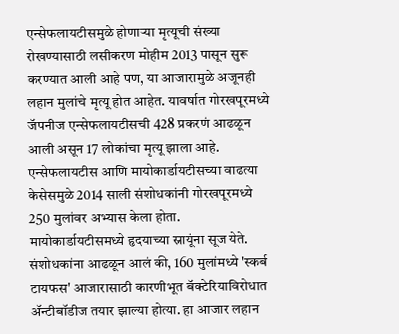एन्सेफलायटीसमुळे होणाऱ्या मृत्यूची संख्या रोखण्यासाठी लसीकरण मोहीम 2013 पासून सुरू करण्यात आली आहे पण, या आजारामुळे अजूनही लहान मुलांचे मृत्यू होत आहेत. यावर्षात गोरखपूरमध्ये जॅपनीज एन्सेफलायटीसची 428 प्रकरणं आढळून आली असून 17 लोकांचा मृत्यू झाला आहे.
एन्सेफलायटीस आणि मायोकार्डायटीसच्या वाढत्या केसेसमुळे 2014 साली संशोधकांनी गोरखपूरमध्ये 250 मुलांवर अभ्यास केला होता. मायोकार्डायटीसमध्ये हृदयाच्या स्नायूंना सूज येते.
संशोधकांना आढळून आलं की, 160 मुलांमध्ये 'स्कर्ब टायफस' आजारासाठी कारणीभूत बॅक्टेरियाविरोधात ॲन्टीबॉडीज तयार झाल्या होत्या. हा आजार लहान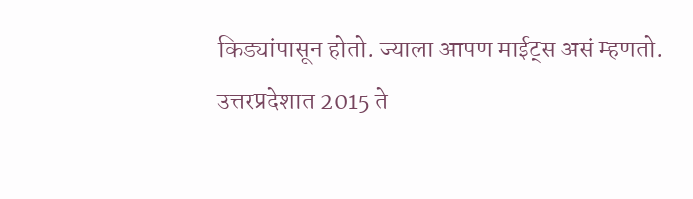किड्यांपासून होतो. ज्याला आपण माईट्स असं म्हणतो.
उत्तरप्रदेशात 2015 ते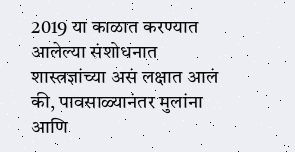2019 या काळात करण्यात आलेल्या संशोधनात शास्त्रज्ञांच्या असं लक्षात आलं की, पावसाळ्यानंतर मुलांना आणि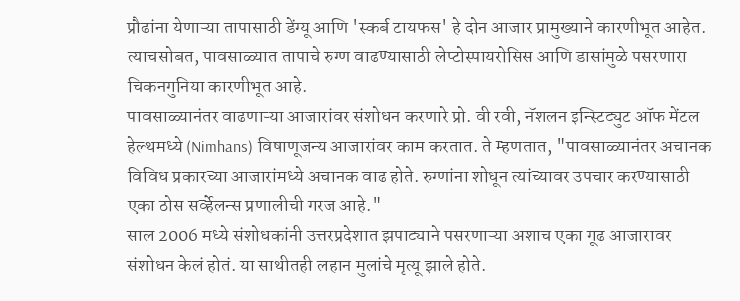प्रौढांना येणाऱ्या तापासाठी डेंग्यू आणि 'स्कर्ब टायफस' हे दोन आजार प्रामुख्याने कारणीभूत आहेत.
त्याचसोबत, पावसाळ्यात तापाचे रुग्ण वाढण्यासाठी लेप्टोस्पायरोसिस आणि डासांमुळे पसरणारा चिकनगुनिया कारणीभूत आहे.
पावसाळ्यानंतर वाढणाऱ्या आजारांवर संशोधन करणारे प्रो. वी रवी, नॅशलन इन्स्टिट्युट ऑफ मेंटल हेल्थमध्ये (Nimhans) विषाणूजन्य आजारांवर काम करतात. ते म्हणतात, "पावसाळ्यानंतर अचानक विविध प्रकारच्या आजारांमध्ये अचानक वाढ होते. रुग्णांना शोधून त्यांच्यावर उपचार करण्यासाठी एका ठोस सर्व्हेलन्स प्रणालीची गरज आहे."
साल 2006 मध्ये संशोधकांनी उत्तरप्रदेशात झपाट्याने पसरणाऱ्या अशाच एका गूढ आजारावर संशोधन केलं होतं. या साथीतही लहान मुलांचे मृत्यू झाले होते.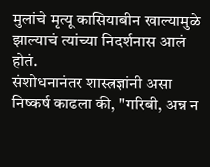मुलांचे मृत्यू कासियाबीन खाल्यामुळे झाल्याचं त्यांच्या निदर्शनास आलं होतं.
संशोधनानंतर शास्त्रज्ञांनी असा निष्कर्ष काढला की, "गरिबी, अन्न न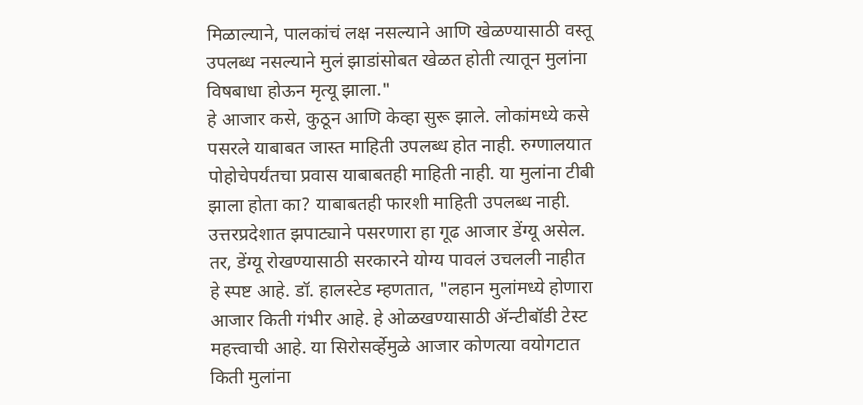मिळाल्याने, पालकांचं लक्ष नसल्याने आणि खेळण्यासाठी वस्तू उपलब्ध नसल्याने मुलं झाडांसोबत खेळत होती त्यातून मुलांना विषबाधा होऊन मृत्यू झाला."
हे आजार कसे, कुठून आणि केव्हा सुरू झाले. लोकांमध्ये कसे पसरले याबाबत जास्त माहिती उपलब्ध होत नाही. रुग्णालयात पोहोचेपर्यंतचा प्रवास याबाबतही माहिती नाही. या मुलांना टीबी झाला होता का? याबाबतही फारशी माहिती उपलब्ध नाही.
उत्तरप्रदेशात झपाट्याने पसरणारा हा गूढ आजार डेंग्यू असेल. तर, डेंग्यू रोखण्यासाठी सरकारने योग्य पावलं उचलली नाहीत हे स्पष्ट आहे. डॉ. हालस्टेड म्हणतात, "लहान मुलांमध्ये होणारा आजार किती गंभीर आहे. हे ओळखण्यासाठी ॲन्टीबॉडी टेस्ट महत्त्वाची आहे. या सिरोसर्व्हेमुळे आजार कोणत्या वयोगटात किती मुलांना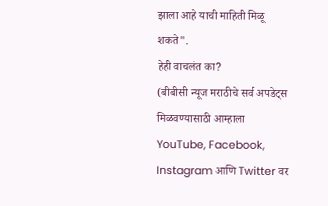झाला आहे याची माहिती मिळू शकते".
हेही वाचलंत का?
(बीबीसी न्यूज मराठीचे सर्व अपडेट्स मिळवण्यासाठी आम्हाला YouTube, Facebook, Instagram आणि Twitter वर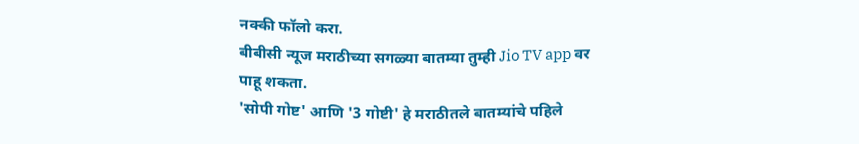नक्की फॉलो करा.
बीबीसी न्यूज मराठीच्या सगळ्या बातम्या तुम्ही Jio TV app वर पाहू शकता.
'सोपी गोष्ट' आणि '3 गोष्टी' हे मराठीतले बातम्यांचे पहिले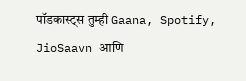पॉडकास्ट्स तुम्ही Gaana, Spotify, JioSaavn आणि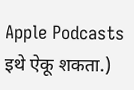Apple Podcasts इथे ऐकू शकता.)